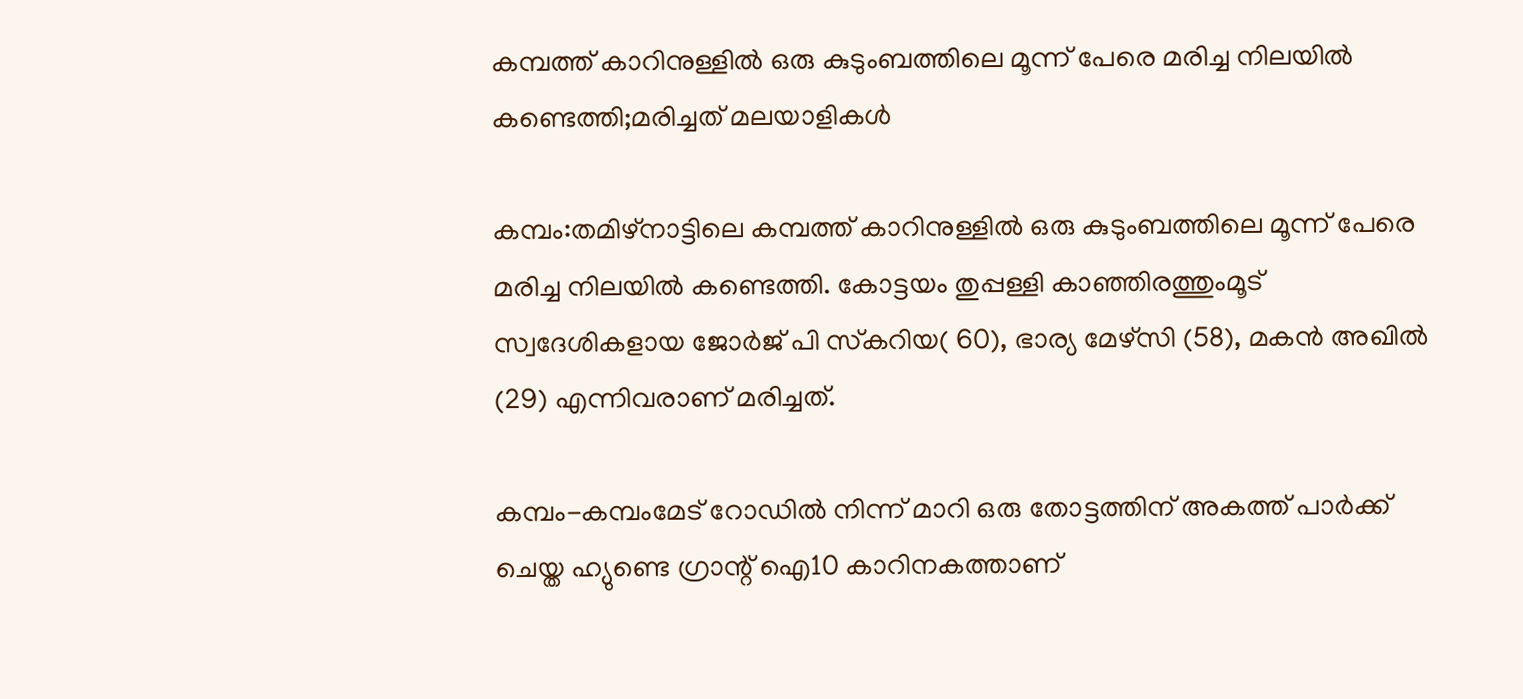കമ്പത്ത് കാറിനുള്ളില്‍ ഒരു കുടുംബത്തിലെ മൂന്ന് പേരെ മരിച്ച നിലയില്‍ കണ്ടെത്തി;മരിച്ചത് മലയാളികള്‍

കമ്പം:തമിഴ്നാട്ടിലെ കമ്പത്ത് കാറിനുള്ളില്‍ ഒരു കുടുംബത്തിലെ മൂന്ന് പേരെ മരിച്ച നിലയില്‍ കണ്ടെത്തി. കോട്ടയം തുപ്പള്ളി കാഞ്ഞിരത്തുംമൂട് സ്വദേശികളായ ജോര്‍ജ് പി സ്‌കറിയ( 60), ഭാര്യ മേഴ്‌സി (58), മകന്‍ അഖില്‍ (29) എന്നിവരാണ് മരിച്ചത്.

കമ്പം-കമ്പംമേട് റോഡില്‍ നിന്ന് മാറി ഒരു തോട്ടത്തിന് അകത്ത് പാര്‍ക്ക് ചെയ്ത ഹ്യുണ്ടെ ഗ്രാന്റ് ഐ10 കാറിനകത്താണ്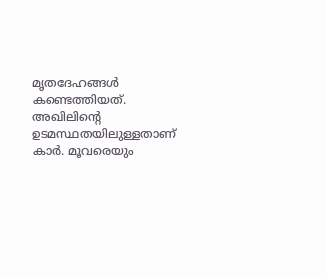മൃതദേഹങ്ങള്‍ കണ്ടെത്തിയത്. അഖിലിന്റെ ഉടമസ്ഥതയിലുള്ളതാണ് കാര്‍. മൂവരെയും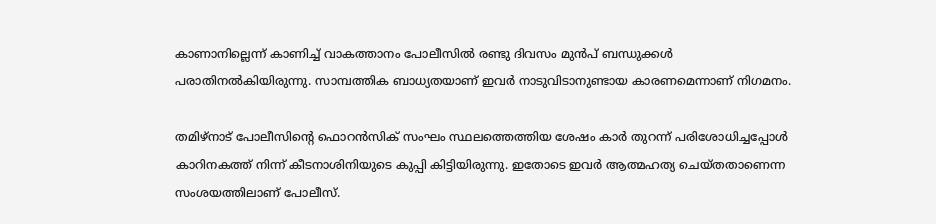കാണാനില്ലെന്ന് കാണിച്ച് വാകത്താനം പോലീസില്‍ രണ്ടു ദിവസം മുന്‍പ് ബന്ധുക്കള്‍ പരാതിനല്‍കിയിരുന്നു. സാമ്പത്തിക ബാധ്യതയാണ് ഇവര്‍ നാടുവിടാനുണ്ടായ കാരണമെന്നാണ് നിഗമനം.

തമിഴ്‌നാട് പോലീസിന്റെ ഫൊറന്‍സിക് സംഘം സ്ഥലത്തെത്തിയ ശേഷം കാര്‍ തുറന്ന് പരിശോധിച്ചപ്പോള്‍ കാറിനകത്ത് നിന്ന് കീടനാശിനിയുടെ കുപ്പി കിട്ടിയിരുന്നു. ഇതോടെ ഇവര്‍ ആത്മഹത്യ ചെയ്തതാണെന്ന സംശയത്തിലാണ് പോലീസ്.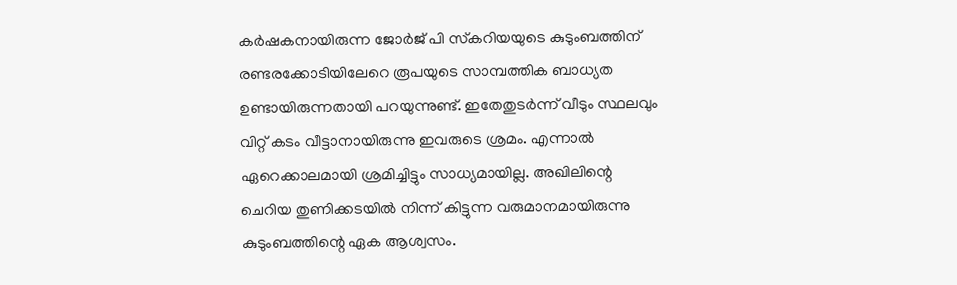കര്‍ഷകനായിരുന്ന ജോര്‍ജ് പി സ്‌കറിയയുടെ കുടുംബത്തിന് രണ്ടരക്കോടിയിലേറെ രൂപയുടെ സാമ്പത്തിക ബാധ്യത ഉണ്ടായിരുന്നതായി പറയുന്നുണ്ട്. ഇതേതുടര്‍ന്ന് വീടും സ്ഥലവും വിറ്റ് കടം വീട്ടാനായിരുന്നു ഇവരുടെ ശ്രമം. എന്നാല്‍ ഏറെക്കാലമായി ശ്രമിച്ചിട്ടും സാധ്യമായില്ല. അഖിലിന്റെ ചെറിയ തുണിക്കടയില്‍ നിന്ന് കിട്ടുന്ന വരുമാനമായിരുന്നു കുടുംബത്തിന്റെ ഏക ആശ്വസം.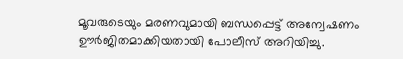മൂവരുടെയും മരണവുമായി ബന്ധപ്പെട്ട് അന്വേഷണം ഊര്‍ജിതമാക്കിയതായി പോലീസ് അറിയിച്ചു.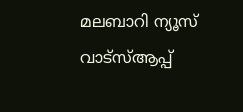മലബാറി ന്യൂസ് വാട്‌സ്ആപ്പ്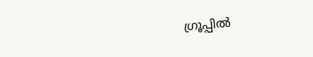ഗ്രൂപ്പില്‍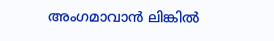അംഗമാവാന്‍ ലിങ്കില്‍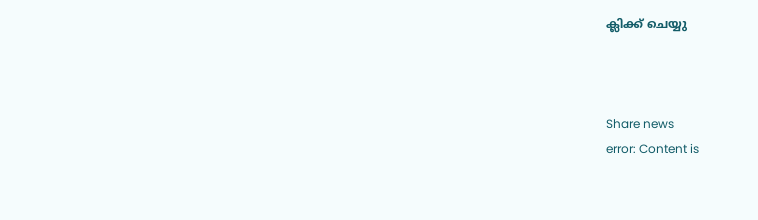ക്ലിക്ക് ചെയ്യു



Share news
error: Content is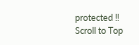protected !!
Scroll to Top